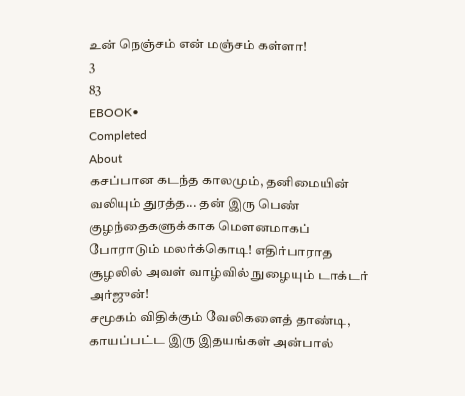உன் நெஞ்சம் என் மஞ்சம் கள்ளா!
3
83
EBOOK•
Completed
About
கசப்பான கடந்த காலமும், தனிமையின் வலியும் துரத்த... தன் இரு பெண் குழந்தைகளுக்காக மௌனமாகப் போராடும் மலர்க்கொடி! எதிர்பாராத சூழலில் அவள் வாழ்வில் நுழையும் டாக்டர் அர்ஜுன்!
சமூகம் விதிக்கும் வேலிகளைத் தாண்டி, காயப்பட்ட இரு இதயங்கள் அன்பால்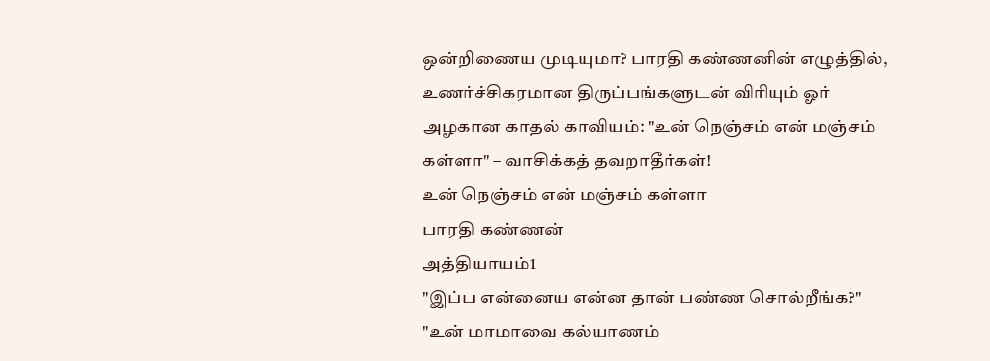ஒன்றிணைய முடியுமா? பாரதி கண்ணனின் எழுத்தில், உணர்ச்சிகரமான திருப்பங்களுடன் விரியும் ஓர் அழகான காதல் காவியம்: "உன் நெஞ்சம் என் மஞ்சம் கள்ளா" – வாசிக்கத் தவறாதீர்கள்!
உன் நெஞ்சம் என் மஞ்சம் கள்ளா
பாரதி கண்ணன்
அத்தியாயம்1
"இப்ப என்னைய என்ன தான் பண்ண சொல்றீங்க?"
"உன் மாமாவை கல்யாணம்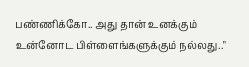பண்ணிக்கோ.. அது தான் உனக்கும் உன்னோட பிள்ளைங்களுக்கும் நல்லது.."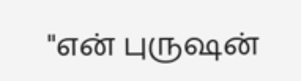"என் புருஷன்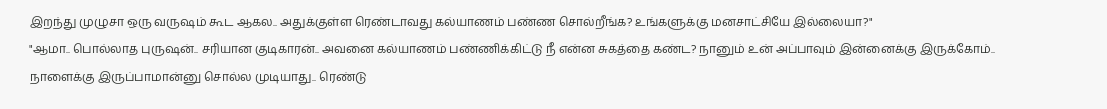இறந்து முழுசா ஒரு வருஷம் கூட ஆகல.. அதுக்குள்ள ரெண்டாவது கல்யாணம் பண்ண சொல்றீங்க? உங்களுக்கு மனசாட்சியே இல்லையா?"
"ஆமா.. பொல்லாத புருஷன்.. சரியான குடிகாரன்.. அவனை கல்யாணம் பண்ணிக்கிட்டு நீ என்ன சுகத்தை கண்ட? நானும் உன் அப்பாவும் இன்னைக்கு இருக்கோம்.. நாளைக்கு இருப்பாமான்னு சொல்ல முடியாது.. ரெண்டு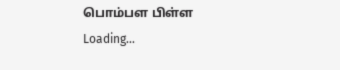பொம்பள பிள்ள
Loading...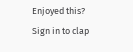Enjoyed this?
Sign in to clap